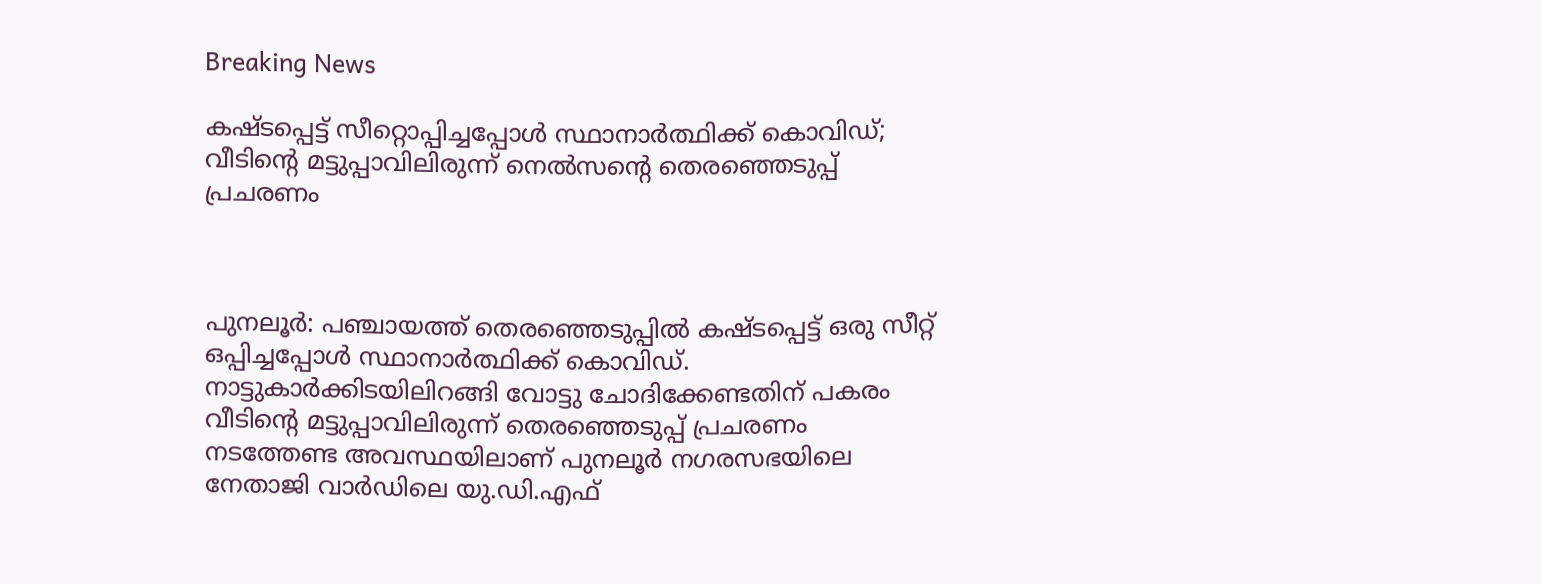Breaking News

കഷ്ടപ്പെട്ട് സീറ്റൊപ്പിച്ചപ്പോള്‍ സ്ഥാനാര്‍ത്ഥിക്ക് കൊവിഡ്; വീടിന്റെ മട്ടുപ്പാവിലിരുന്ന് നെല്‍സന്റെ തെരഞ്ഞെടുപ്പ് പ്രചരണം



പുനലൂര്‍: പഞ്ചായത്ത് തെരഞ്ഞെടുപ്പില്‍ കഷ്ടപ്പെട്ട് ഒരു സീറ്റ് ഒപ്പിച്ചപ്പോള്‍ സ്ഥാനാര്‍ത്ഥിക്ക് കൊവിഡ്. നാട്ടുകാര്‍ക്കിടയിലിറങ്ങി വോട്ടു ചോദിക്കേണ്ടതിന് പകരം വീടിന്റെ മട്ടുപ്പാവിലിരുന്ന് തെരഞ്ഞെടുപ്പ് പ്രചരണം നടത്തേണ്ട അവസ്ഥയിലാണ് പുനലൂര്‍ നഗരസഭയിലെ നേതാജി വാര്‍ഡിലെ യു.ഡി.എഫ്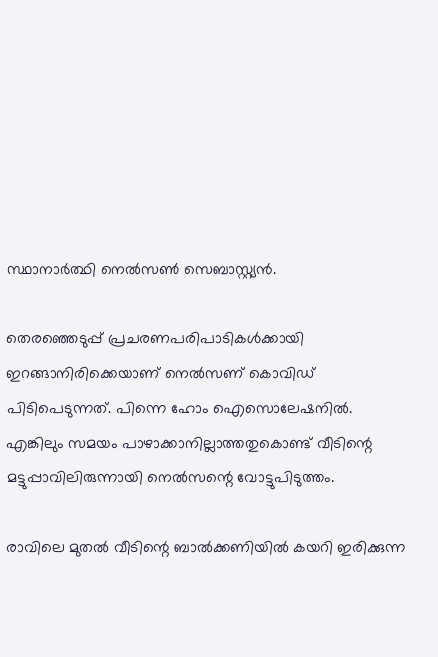സ്ഥാനാര്‍ത്ഥി നെല്‍സണ്‍ സെബാസ്റ്റ്യന്‍.

തെരഞ്ഞെടുപ്പ് പ്രചരണപരിപാടികള്‍ക്കായി ഇറങ്ങാനിരിക്കെയാണ് നെല്‍സണ് കൊവിഡ് പിടിപെടുന്നത്. പിന്നെ ഹോം ഐസൊലേഷനില്‍. എങ്കിലും സമയം പാഴാക്കാനില്ലാത്തതുകൊണ്ട് വീടിന്റെ മട്ടുപ്പാവിലിരുന്നായി നെല്‍സന്റെ വോട്ടുപിടുത്തം.

രാവിലെ മുതല്‍ വീടിന്റെ ബാല്‍ക്കണിയില്‍ കയറി ഇരിക്കുന്ന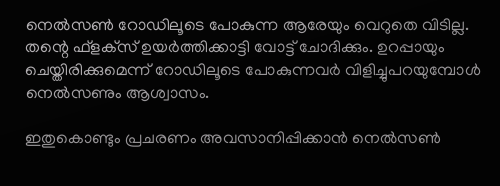നെല്‍സണ്‍ റോഡിലൂടെ പോകുന്ന ആരേയും വെറുതെ വിടില്ല. തന്റെ ഫ്‌ളക്‌സ് ഉയര്‍ത്തിക്കാട്ടി വോട്ട് ചോദിക്കും. ഉറപ്പായും ചെയ്തിരിക്കുമെന്ന് റോഡിലൂടെ പോകുന്നവര്‍ വിളിച്ചുപറയുമ്പോള്‍ നെല്‍സണും ആശ്വാസം.

ഇതുകൊണ്ടും പ്രചരണം അവസാനിപ്പിക്കാന്‍ നെല്‍സണ്‍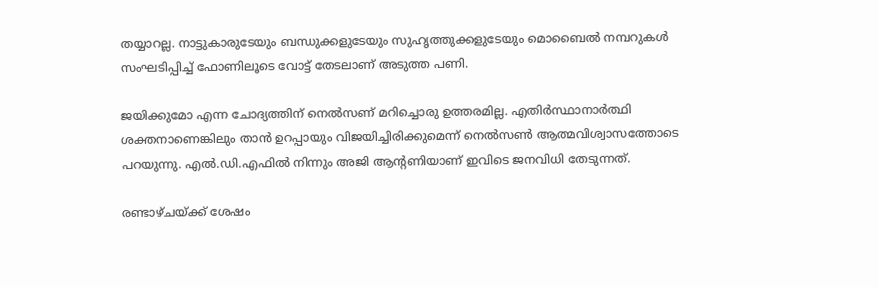തയ്യാറല്ല. നാട്ടുകാരുടേയും ബന്ധുക്കളുടേയും സുഹൃത്തുക്കളുടേയും മൊബൈല്‍ നമ്പറുകള്‍ സംഘടിപ്പിച്ച് ഫോണിലൂടെ വോട്ട് തേടലാണ് അടുത്ത പണി.

ജയിക്കുമോ എന്ന ചോദ്യത്തിന് നെല്‍സണ് മറിച്ചൊരു ഉത്തരമില്ല. എതിര്‍സ്ഥാനാര്‍ത്ഥി ശക്തനാണെങ്കിലും താന്‍ ഉറപ്പായും വിജയിച്ചിരിക്കുമെന്ന് നെല്‍സണ്‍ ആത്മവിശ്വാസത്തോടെ പറയുന്നു. എല്‍.ഡി.എഫില്‍ നിന്നും അജി ആന്റണിയാണ് ഇവിടെ ജനവിധി തേടുന്നത്.

രണ്ടാഴ്ചയ്ക്ക് ശേഷം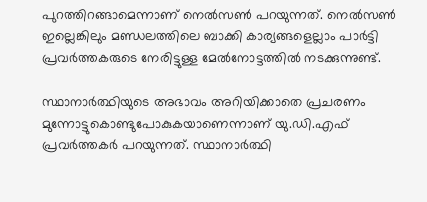പുറത്തിറങ്ങാമെന്നാണ് നെല്‍സണ്‍ പറയുന്നത്. നെല്‍സണ്‍ ഇല്ലെങ്കിലും മണ്ഡലത്തിലെ ബാക്കി കാര്യങ്ങളെല്ലാം പാര്‍ട്ടി പ്രവര്‍ത്തകരുടെ നേരിട്ടുള്ള മേല്‍നോട്ടത്തില്‍ നടക്കുന്നുണ്ട്.

സ്ഥാനാര്‍ത്ഥിയുടെ അഭാവം അറിയിക്കാതെ പ്രചരണം മുന്നോട്ടുകൊണ്ടുപോകുകയാണെന്നാണ് യു.ഡി.എഫ് പ്രവര്‍ത്തകര്‍ പറയുന്നത്. സ്ഥാനാര്‍ത്ഥി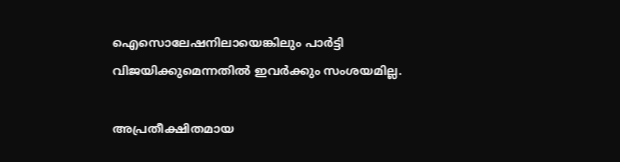ഐസൊലേഷനിലായെങ്കിലും പാര്‍ട്ടി വിജയിക്കുമെന്നതില്‍ ഇവര്‍ക്കും സംശയമില്ല.

അപ്രതീക്ഷിതമായ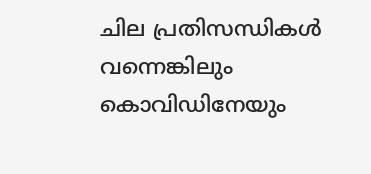ചില പ്രതിസന്ധികള്‍ വന്നെങ്കിലും കൊവിഡിനേയും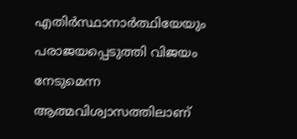എതിര്‍സ്ഥാനാര്‍ത്ഥിയേയും പരാജയപ്പെടുത്തി വിജയം നേടുമെന്ന ആത്മവിശ്വാസത്തിലാണ്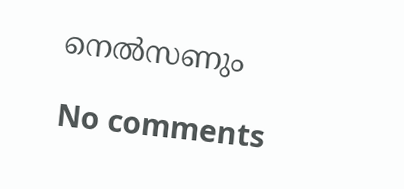നെല്‍സണും

No comments